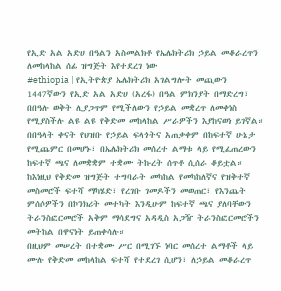የኢድ አል አድሀ በዓልን አስመልክቶ የኤሌክትሪክ ኃይል መቆራረጥን ለመከላከል ሰፊ ዝግጅት እየተደረገ ነው
#ethiopia | የኢትዮጵያ ኤሌክትሪክ አገልግሎት መጪውን 1447ኛውን የኢድ አል አድሀ (አረፋ) በዓል ምክንያት በማድረግ፣ በበዓሉ ወቅት ሊያጋጥም የሚችለውን የኃይል መቋረጥ ለመቀነስ የሚያስችሉ ልዩ ልዩ የቅድመ መከላከል ሥራዎችን እያከናወነ ይገኛል።
በበዓላት ቀናት የህዝቡ የኃይል ፍላጎትና አጠቃቀም በከፍተኛ ሁኔታ የሚጨምር በመሆኑ፣ በኤሌክትሪክ መሰረተ ልማቱ ላይ የሚፈጠረውን ከፍተኛ ጫና ለመቋቋም ተቋሙ ትኩረት ሰጥቶ ሲሰራ ቆይቷል።
ከእነዚህ የቅድመ ዝግጅት ተግባራት መካከል የመካከለኛና የዝቅተኛ መስመሮች ፍተሻ ማካሄድ፣ የረገቡ ገመዶችን መወጠር፣ የእንጨት ምሰሶዎችን በኮንክሪት መተካት እንዲሁም ከፍተኛ ጫና ያለባቸውን ትራንስፎርመሮች አቅም ማሳደግና አዳዲስ አጋዥ ትራንስፎርመሮችን መትከል በዋናነት ይጠቀሳሉ።
በዚህም መሠረት በተቋሙ ሥር በሚገኙ ነባር መሰረተ ልማቶች ላይ ሙሉ የቅድመ መከላከል ፍተሻ የተደረገ ሲሆን፣ ለኃይል መቆራረጥ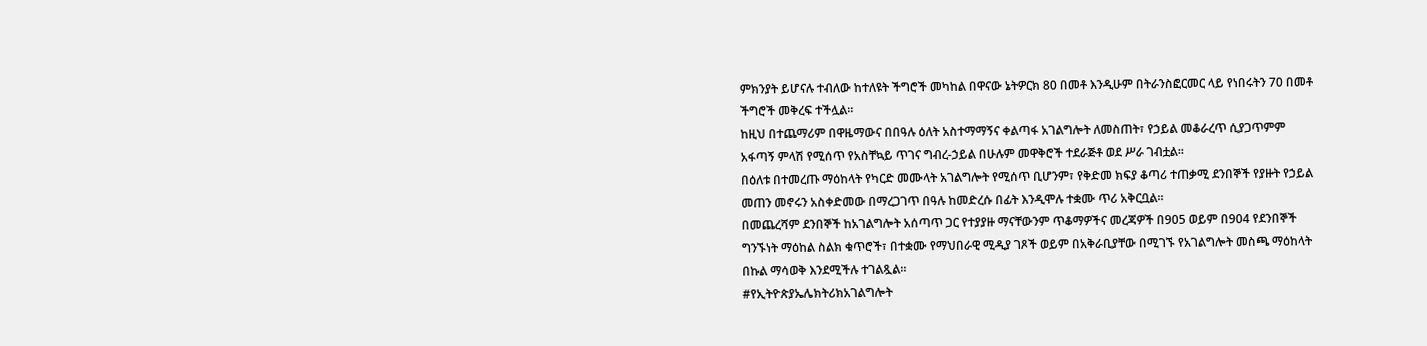ምክንያት ይሆናሉ ተብለው ከተለዩት ችግሮች መካከል በዋናው ኔትዎርክ 80 በመቶ እንዲሁም በትራንስፎርመር ላይ የነበሩትን 70 በመቶ ችግሮች መቅረፍ ተችሏል።
ከዚህ በተጨማሪም በዋዜማውና በበዓሉ ዕለት አስተማማኝና ቀልጣፋ አገልግሎት ለመስጠት፣ የኃይል መቆራረጥ ሲያጋጥምም አፋጣኝ ምላሽ የሚሰጥ የአስቸኳይ ጥገና ግብረ-ኃይል በሁሉም መዋቅሮች ተደራጅቶ ወደ ሥራ ገብቷል።
በዕለቱ በተመረጡ ማዕከላት የካርድ መሙላት አገልግሎት የሚሰጥ ቢሆንም፣ የቅድመ ክፍያ ቆጣሪ ተጠቃሚ ደንበኞች የያዙት የኃይል መጠን መኖሩን አስቀድመው በማረጋገጥ በዓሉ ከመድረሱ በፊት እንዲሞሉ ተቋሙ ጥሪ አቅርቧል።
በመጨረሻም ደንበኞች ከአገልግሎት አሰጣጥ ጋር የተያያዙ ማናቸውንም ጥቆማዎችና መረጃዎች በ905 ወይም በ904 የደንበኞች ግንኙነት ማዕከል ስልክ ቁጥሮች፣ በተቋሙ የማህበራዊ ሚዲያ ገጾች ወይም በአቅራቢያቸው በሚገኙ የአገልግሎት መስጫ ማዕከላት በኩል ማሳወቅ እንደሚችሉ ተገልጿል።
#የኢትዮጵያኤሌክትሪክአገልግሎት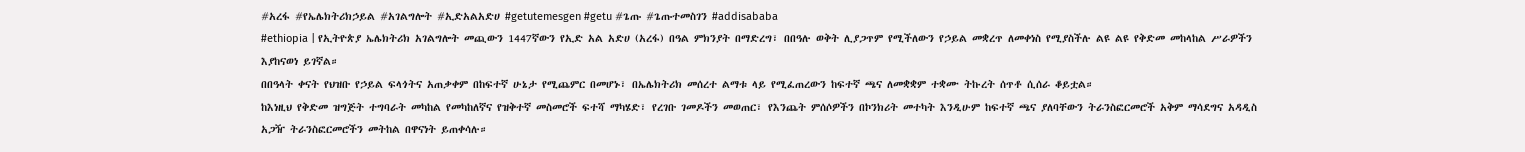#አረፋ #የኤሌክትሪክኃይል #አገልግሎት #ኢድአልአድሀ #getutemesgen #getu #ጌጡ #ጌጡተመስገን #addisababa
#ethiopia | የኢትዮጵያ ኤሌክትሪክ አገልግሎት መጪውን 1447ኛውን የኢድ አል አድሀ (አረፋ) በዓል ምክንያት በማድረግ፣ በበዓሉ ወቅት ሊያጋጥም የሚችለውን የኃይል መቋረጥ ለመቀነስ የሚያስችሉ ልዩ ልዩ የቅድመ መከላከል ሥራዎችን እያከናወነ ይገኛል።
በበዓላት ቀናት የህዝቡ የኃይል ፍላጎትና አጠቃቀም በከፍተኛ ሁኔታ የሚጨምር በመሆኑ፣ በኤሌክትሪክ መሰረተ ልማቱ ላይ የሚፈጠረውን ከፍተኛ ጫና ለመቋቋም ተቋሙ ትኩረት ሰጥቶ ሲሰራ ቆይቷል።
ከእነዚህ የቅድመ ዝግጅት ተግባራት መካከል የመካከለኛና የዝቅተኛ መስመሮች ፍተሻ ማካሄድ፣ የረገቡ ገመዶችን መወጠር፣ የእንጨት ምሰሶዎችን በኮንክሪት መተካት እንዲሁም ከፍተኛ ጫና ያለባቸውን ትራንስፎርመሮች አቅም ማሳደግና አዳዲስ አጋዥ ትራንስፎርመሮችን መትከል በዋናነት ይጠቀሳሉ።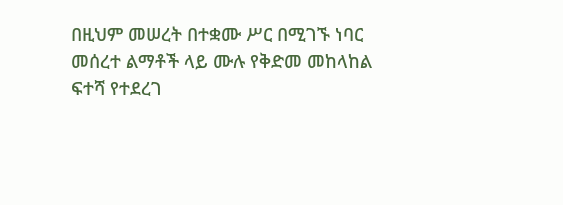በዚህም መሠረት በተቋሙ ሥር በሚገኙ ነባር መሰረተ ልማቶች ላይ ሙሉ የቅድመ መከላከል ፍተሻ የተደረገ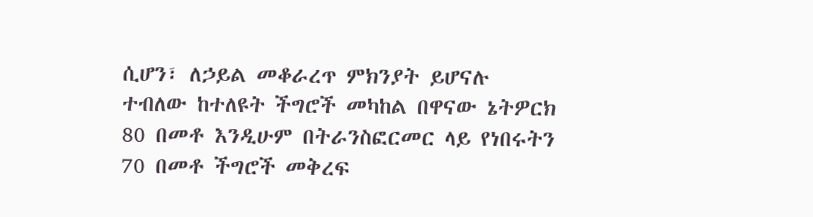ሲሆን፣ ለኃይል መቆራረጥ ምክንያት ይሆናሉ ተብለው ከተለዩት ችግሮች መካከል በዋናው ኔትዎርክ 80 በመቶ እንዲሁም በትራንስፎርመር ላይ የነበሩትን 70 በመቶ ችግሮች መቅረፍ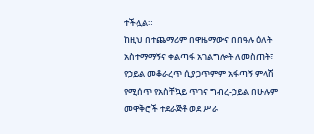ተችሏል።
ከዚህ በተጨማሪም በዋዜማውና በበዓሉ ዕለት አስተማማኝና ቀልጣፋ አገልግሎት ለመስጠት፣ የኃይል መቆራረጥ ሲያጋጥምም አፋጣኝ ምላሽ የሚሰጥ የአስቸኳይ ጥገና ግብረ-ኃይል በሁሉም መዋቅሮች ተደራጅቶ ወደ ሥራ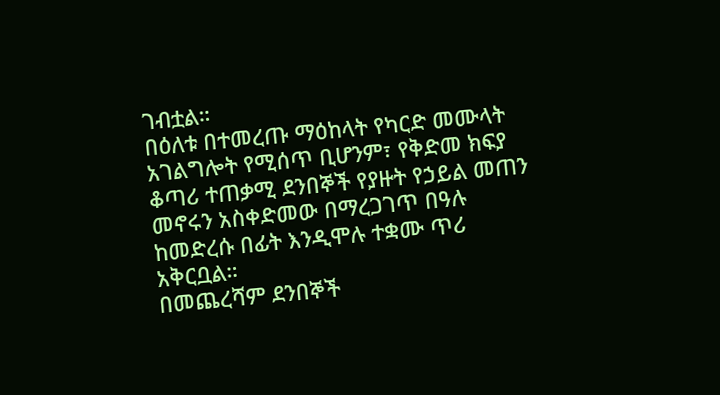ገብቷል።
በዕለቱ በተመረጡ ማዕከላት የካርድ መሙላት አገልግሎት የሚሰጥ ቢሆንም፣ የቅድመ ክፍያ ቆጣሪ ተጠቃሚ ደንበኞች የያዙት የኃይል መጠን መኖሩን አስቀድመው በማረጋገጥ በዓሉ ከመድረሱ በፊት እንዲሞሉ ተቋሙ ጥሪ አቅርቧል።
በመጨረሻም ደንበኞች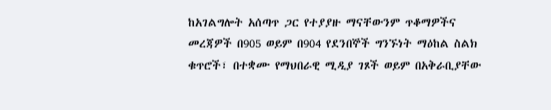ከአገልግሎት አሰጣጥ ጋር የተያያዙ ማናቸውንም ጥቆማዎችና መረጃዎች በ905 ወይም በ904 የደንበኞች ግንኙነት ማዕከል ስልክ ቁጥሮች፣ በተቋሙ የማህበራዊ ሚዲያ ገጾች ወይም በአቅራቢያቸው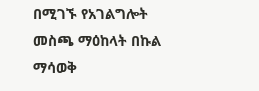በሚገኙ የአገልግሎት መስጫ ማዕከላት በኩል ማሳወቅ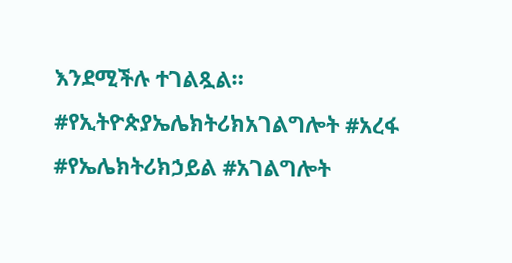እንደሚችሉ ተገልጿል።
#የኢትዮጵያኤሌክትሪክአገልግሎት #አረፋ #የኤሌክትሪክኃይል #አገልግሎት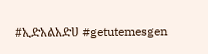#ኢድአልአድሀ #getutemesgen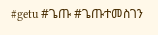#getu #ጌጡ #ጌጡተመስገን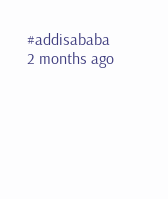#addisababa
2 months ago